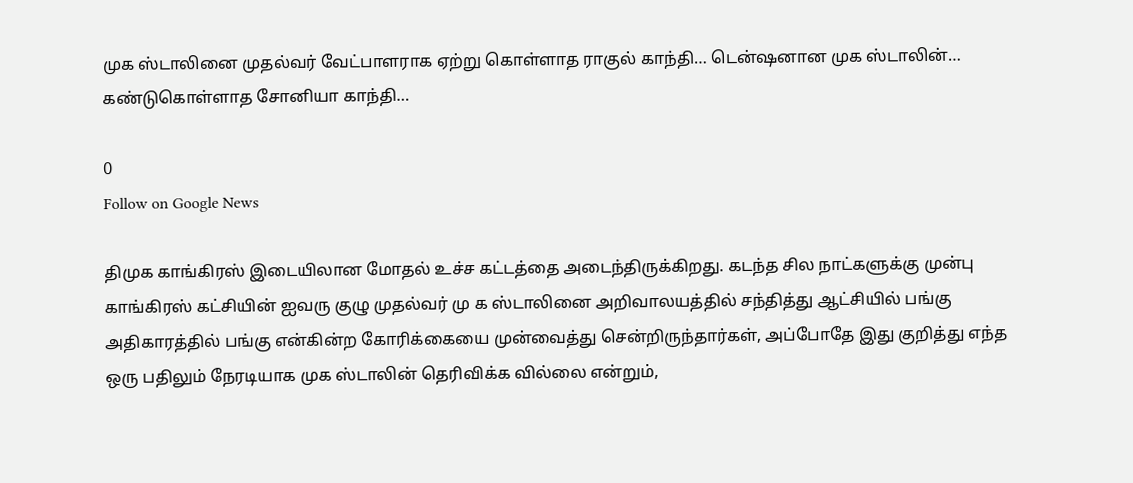முக ஸ்டாலினை முதல்வர் வேட்பாளராக ஏற்று கொள்ளாத ராகுல் காந்தி… டென்ஷனான முக ஸ்டாலின்… கண்டுகொள்ளாத சோனியா காந்தி…

0
Follow on Google News

திமுக காங்கிரஸ் இடையிலான மோதல் உச்ச கட்டத்தை அடைந்திருக்கிறது. கடந்த சில நாட்களுக்கு முன்பு காங்கிரஸ் கட்சியின் ஐவரு குழு முதல்வர் மு க ஸ்டாலினை அறிவாலயத்தில் சந்தித்து ஆட்சியில் பங்கு அதிகாரத்தில் பங்கு என்கின்ற கோரிக்கையை முன்வைத்து சென்றிருந்தார்கள், அப்போதே இது குறித்து எந்த ஒரு பதிலும் நேரடியாக முக ஸ்டாலின் தெரிவிக்க வில்லை என்றும்,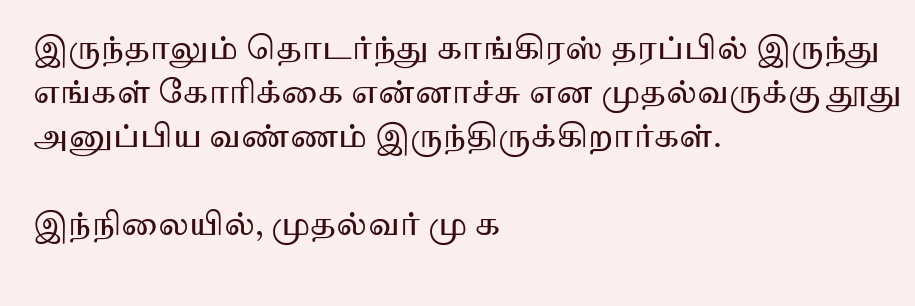இருந்தாலும் தொடர்ந்து காங்கிரஸ் தரப்பில் இருந்து எங்கள் கோரிக்கை என்னாச்சு என முதல்வருக்கு தூது அனுப்பிய வண்ணம் இருந்திருக்கிறார்கள்.

இந்நிலையில், முதல்வர் மு க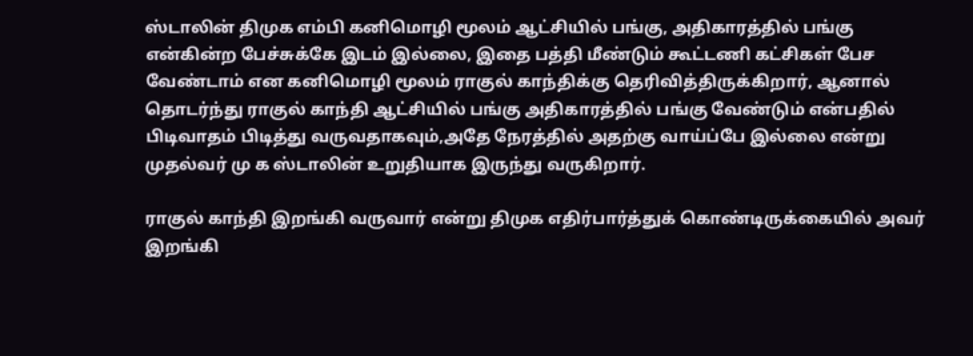ஸ்டாலின் திமுக எம்பி கனிமொழி மூலம் ஆட்சியில் பங்கு, அதிகாரத்தில் பங்கு என்கின்ற பேச்சுக்கே இடம் இல்லை, இதை பத்தி மீண்டும் கூட்டணி கட்சிகள் பேச வேண்டாம் என கனிமொழி மூலம் ராகுல் காந்திக்கு தெரிவித்திருக்கிறார், ஆனால் தொடர்ந்து ராகுல் காந்தி ஆட்சியில் பங்கு அதிகாரத்தில் பங்கு வேண்டும் என்பதில் பிடிவாதம் பிடித்து வருவதாகவும்,அதே நேரத்தில் அதற்கு வாய்ப்பே இல்லை என்று முதல்வர் மு க ஸ்டாலின் உறுதியாக இருந்து வருகிறார்.

ராகுல் காந்தி இறங்கி வருவார் என்று திமுக எதிர்பார்த்துக் கொண்டிருக்கையில் அவர் இறங்கி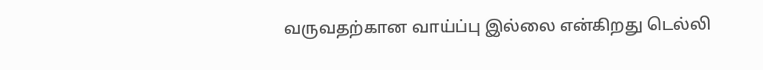வருவதற்கான வாய்ப்பு இல்லை என்கிறது டெல்லி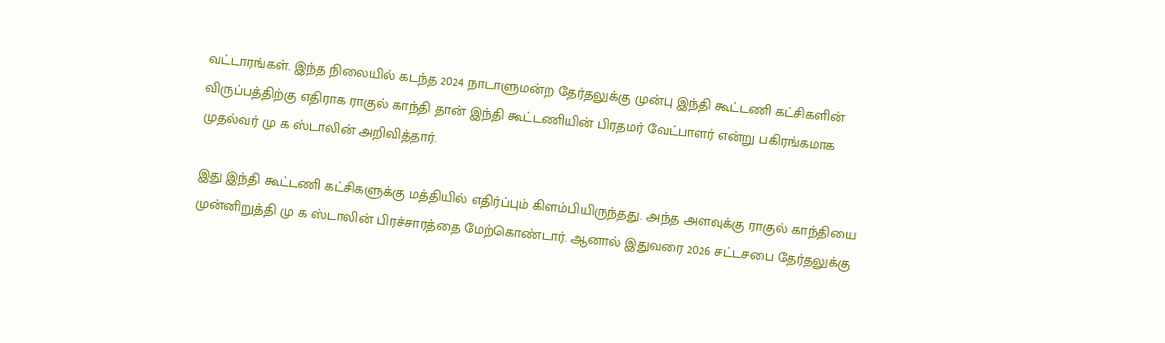வட்டாரங்கள். இந்த நிலையில் கடந்த 2024 நாடாளுமன்ற தேர்தலுக்கு முன்பு இந்தி கூட்டணி கட்சிகளின் விருப்பத்திற்கு எதிராக ராகுல் காந்தி தான் இந்தி கூட்டணியின் பிரதமர் வேட்பாளர் என்று பகிரங்கமாக முதல்வர் மு க ஸ்டாலின் அறிவித்தார்.

இது இந்தி கூட்டணி கட்சிகளுக்கு மத்தியில் எதிர்ப்பும் கிளம்பியிருந்தது. அந்த அளவுக்கு ராகுல் காந்தியை முன்னிறுத்தி மு க ஸ்டாலின் பிரச்சாரத்தை மேற்கொண்டார். ஆனால் இதுவரை 2026 சட்டசபை தேர்தலுக்கு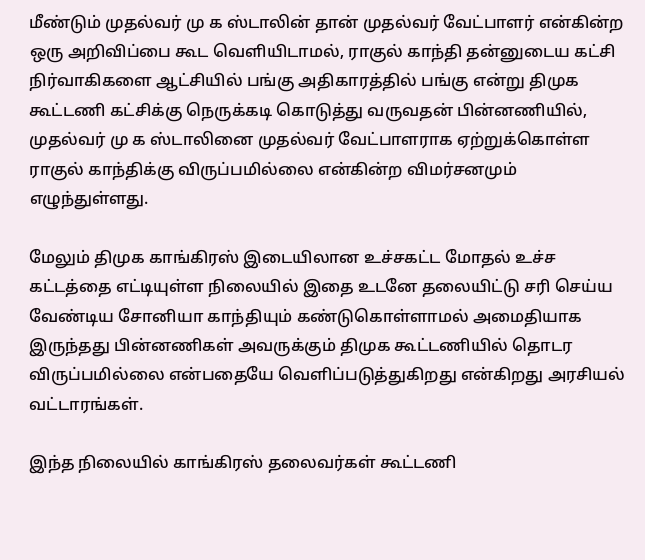மீண்டும் முதல்வர் மு க ஸ்டாலின் தான் முதல்வர் வேட்பாளர் என்கின்ற ஒரு அறிவிப்பை கூட வெளியிடாமல், ராகுல் காந்தி தன்னுடைய கட்சி நிர்வாகிகளை ஆட்சியில் பங்கு அதிகாரத்தில் பங்கு என்று திமுக கூட்டணி கட்சிக்கு நெருக்கடி கொடுத்து வருவதன் பின்னணியில், முதல்வர் மு க ஸ்டாலினை முதல்வர் வேட்பாளராக ஏற்றுக்கொள்ள ராகுல் காந்திக்கு விருப்பமில்லை என்கின்ற விமர்சனமும் எழுந்துள்ளது.

மேலும் திமுக காங்கிரஸ் இடையிலான உச்சகட்ட மோதல் உச்ச கட்டத்தை எட்டியுள்ள நிலையில் இதை உடனே தலையிட்டு சரி செய்ய வேண்டிய சோனியா காந்தியும் கண்டுகொள்ளாமல் அமைதியாக இருந்தது பின்னணிகள் அவருக்கும் திமுக கூட்டணியில் தொடர விருப்பமில்லை என்பதையே வெளிப்படுத்துகிறது என்கிறது அரசியல் வட்டாரங்கள்.

இந்த நிலையில் காங்கிரஸ் தலைவர்கள் கூட்டணி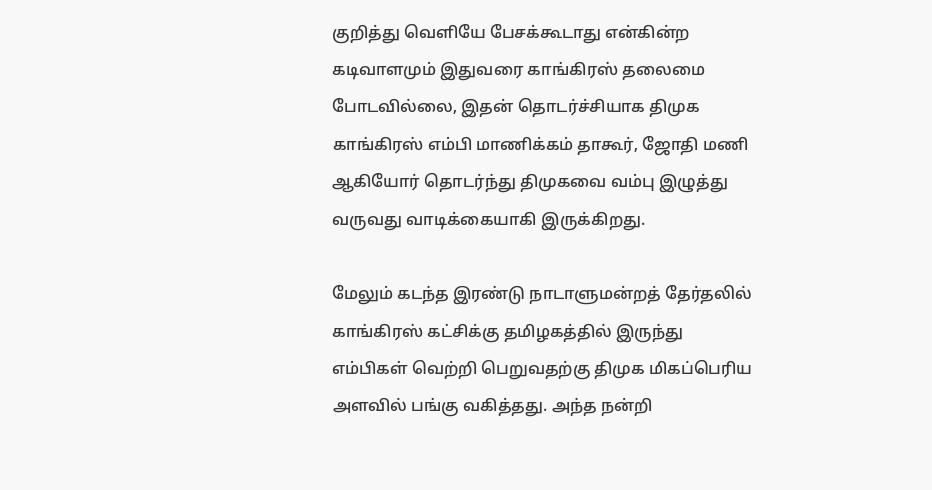குறித்து வெளியே பேசக்கூடாது என்கின்ற கடிவாளமும் இதுவரை காங்கிரஸ் தலைமை போடவில்லை, இதன் தொடர்ச்சியாக திமுக காங்கிரஸ் எம்பி மாணிக்கம் தாகூர், ஜோதி மணி ஆகியோர் தொடர்ந்து திமுகவை வம்பு இழுத்து வருவது வாடிக்கையாகி இருக்கிறது.

மேலும் கடந்த இரண்டு நாடாளுமன்றத் தேர்தலில் காங்கிரஸ் கட்சிக்கு தமிழகத்தில் இருந்து எம்பிகள் வெற்றி பெறுவதற்கு திமுக மிகப்பெரிய அளவில் பங்கு வகித்தது. அந்த நன்றி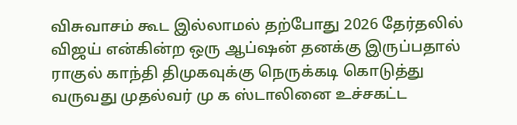விசுவாசம் கூட இல்லாமல் தற்போது 2026 தேர்தலில் விஜய் என்கின்ற ஒரு ஆப்ஷன் தனக்கு இருப்பதால் ராகுல் காந்தி திமுகவுக்கு நெருக்கடி கொடுத்து வருவது முதல்வர் மு க ஸ்டாலினை உச்சகட்ட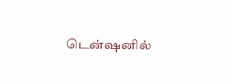டென்ஷனில்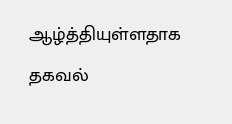ஆழ்த்தியுள்ளதாக தகவல்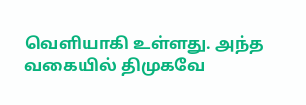வெளியாகி உள்ளது. அந்த வகையில் திமுகவே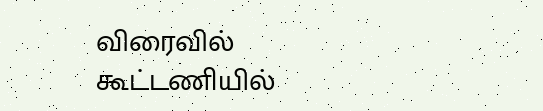விரைவில் கூட்டணியில்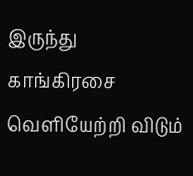இருந்து காங்கிரசை வெளியேற்றி விடும்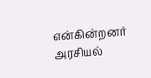என்கின்றனர் அரசியல்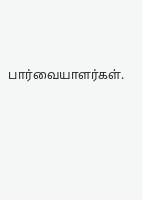பார்வையாளர்கள்.